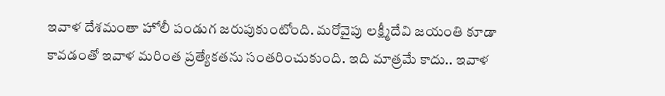ఇవాళ దేశమంతా హోలీ పండుగ జరుపుకుంటోంది. మరోవైపు లక్ష్మీదేవి జయంతి కూడా కావడంతో ఇవాళ మరింత ప్రత్యేకతను సంతరించుకుంది. ఇది మాత్రమే కాదు.. ఇవాళ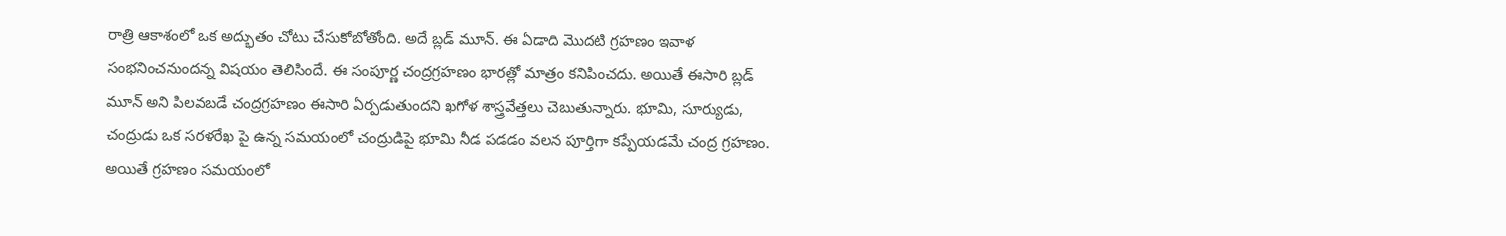రాత్రి ఆకాశంలో ఒక అద్భుతం చోటు చేసుకోబోతోంది. అదే బ్లడ్ మూన్. ఈ ఏడాది మొదటి గ్రహణం ఇవాళ సంభనించనుందన్న విషయం తెలిసిందే. ఈ సంపూర్ణ చంద్రగ్రహణం భారత్లో మాత్రం కనిపించదు. అయితే ఈసారి బ్లడ్ మూన్ అని పిలవబడే చంద్రగ్రహణం ఈసారి ఏర్పడుతుందని ఖగోళ శాస్త్రవేత్తలు చెబుతున్నారు. భూమి, సూర్యుడు, చంద్రుడు ఒక సరళరేఖ పై ఉన్న సమయంలో చంద్రుడిపై భూమి నీడ పడడం వలన పూర్తిగా కప్పేయడమే చంద్ర గ్రహణం.
అయితే గ్రహణం సమయంలో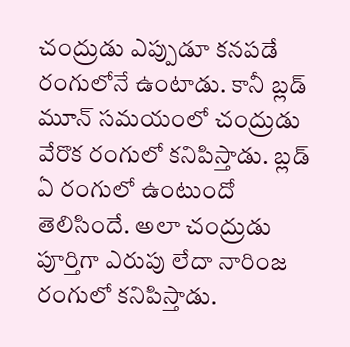చంద్రుడు ఎప్పుడూ కనపడే రంగులోనే ఉంటాడు. కానీ బ్లడ్ మూన్ సమయంలో చంద్రుడు వేరొక రంగులో కనిపిస్తాడు. బ్లడ్ ఏ రంగులో ఉంటుందో తెలిసిందే. అలా చంద్రుడు పూర్తిగా ఎరుపు లేదా నారింజ రంగులో కనిపిస్తాడు.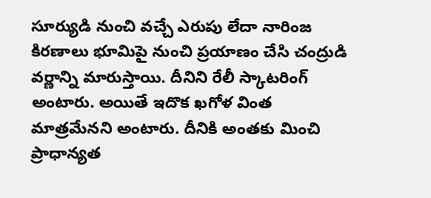సూర్యుడి నుంచి వచ్చే ఎరుపు లేదా నారింజ కిరణాలు భూమిపై నుంచి ప్రయాణం చేసి చంద్రుడి వర్ణాన్ని మారుస్తాయి. దీనిని రేలీ స్కాటరింగ్ అంటారు. అయితే ఇదొక ఖగోళ వింత మాత్రమేనని అంటారు. దీనికి అంతకు మించి ప్రాధాన్యత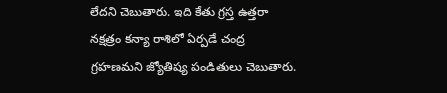లేదని చెబుతారు. ఇది కేతు గ్రస్త ఉత్తరా నక్షత్రం కన్యా రాశిలో ఏర్పడే చంద్ర గ్రహణమని జ్యోతిష్య పండితులు చెబుతారు.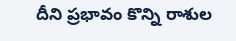దీని ప్రభావం కొన్ని రాశుల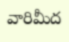వారిమీద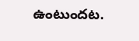ఉంటుందట.